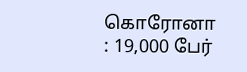கொரோனா : 19,000 பேர்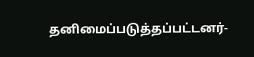தனிமைப்படுத்தப்பட்டனர்-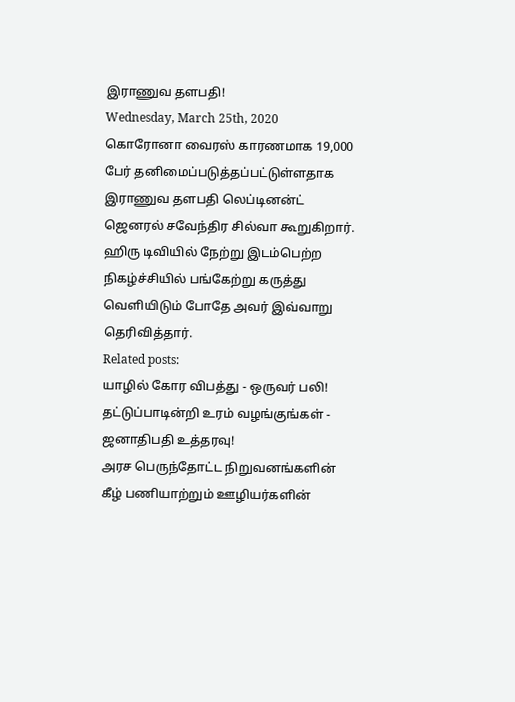இராணுவ தளபதி!
Wednesday, March 25th, 2020
கொரோனா வைரஸ் காரணமாக 19,000 பேர் தனிமைப்படுத்தப்பட்டுள்ளதாக இராணுவ தளபதி லெப்டினன்ட் ஜெனரல் சவேந்திர சில்வா கூறுகிறார்.
ஹிரு டிவியில் நேற்று இடம்பெற்ற நிகழ்ச்சியில் பங்கேற்று கருத்து வெளியிடும் போதே அவர் இவ்வாறு தெரிவித்தார்.
Related posts:
யாழில் கோர விபத்து - ஒருவர் பலி!
தட்டுப்பாடின்றி உரம் வழங்குங்கள் - ஜனாதிபதி உத்தரவு!
அரச பெருந்தோட்ட நிறுவனங்களின் கீழ் பணியாற்றும் ஊழியர்களின்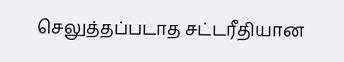செலுத்தப்படாத சட்டரீதியான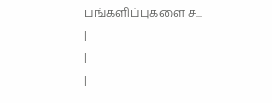பங்களிப்புகளை ச...
|
|
|